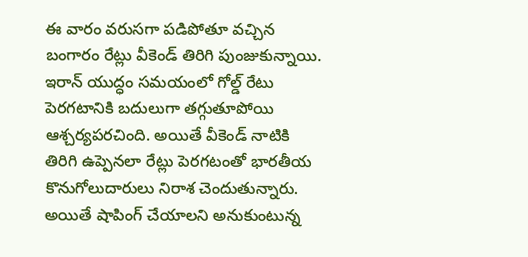ఈ వారం వరుసగా పడిపోతూ వచ్చిన బంగారం రేట్లు వీకెండ్ తిరిగి పుంజుకున్నాయి. ఇరాన్ యుద్ధం సమయంలో గోల్డ్ రేటు పెరగటానికి బదులుగా తగ్గుతూపోయి ఆశ్చర్యపరచింది. అయితే వీకెండ్ నాటికి తిరిగి ఉప్పెనలా రేట్లు పెరగటంతో భారతీయ కొనుగోలుదారులు నిరాశ చెందుతున్నారు. అయితే షాపింగ్ చేయాలని అనుకుంటున్న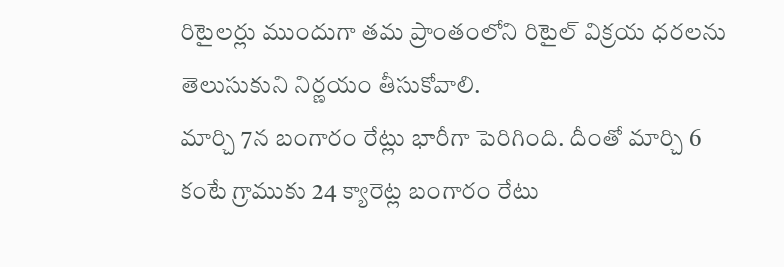రిటైలర్లు ముందుగా తమ ప్రాంతంలోని రిటైల్ విక్రయ ధరలను తెలుసుకుని నిర్ణయం తీసుకోవాలి.
మార్చి 7న బంగారం రేట్లు భారీగా పెరిగింది. దీంతో మార్చి 6 కంటే గ్రాముకు 24 క్యారెట్ల బంగారం రేటు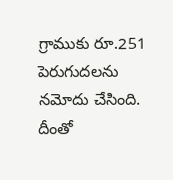గ్రాముకు రూ.251 పెరుగుదలను నమోదు చేసింది. దీంతో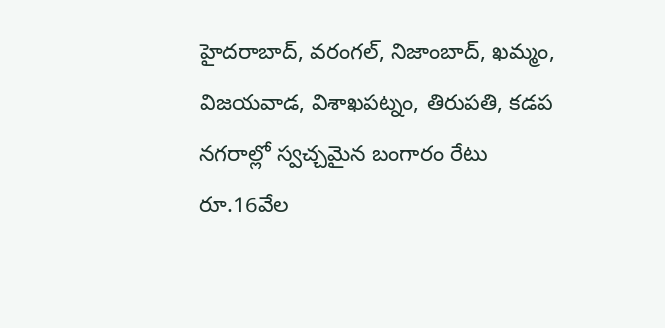హైదరాబాద్, వరంగల్, నిజాంబాద్, ఖమ్మం, విజయవాడ, విశాఖపట్నం, తిరుపతి, కడప నగరాల్లో స్వచ్చమైన బంగారం రేటు రూ.16వేల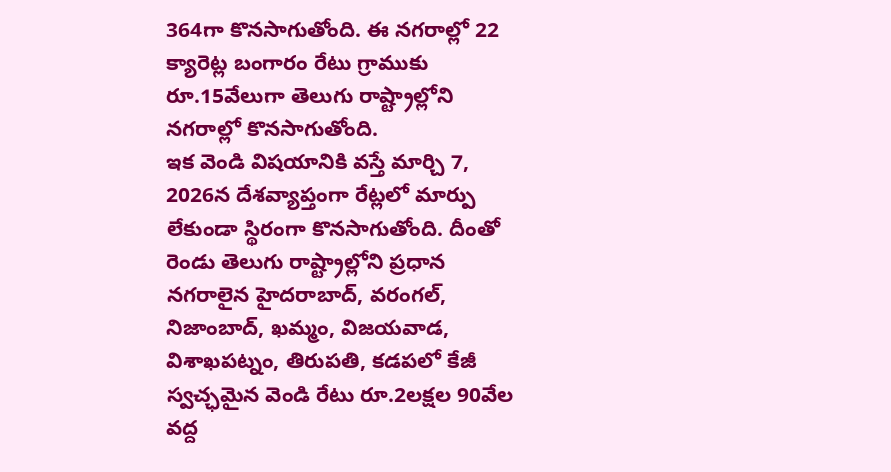364గా కొనసాగుతోంది. ఈ నగరాల్లో 22 క్యారెట్ల బంగారం రేటు గ్రాముకు రూ.15వేలుగా తెలుగు రాష్ట్రాల్లోని నగరాల్లో కొనసాగుతోంది.
ఇక వెండి విషయానికి వస్తే మార్చి 7, 2026న దేశవ్యాప్తంగా రేట్లలో మార్పు లేకుండా స్థిరంగా కొనసాగుతోంది. దీంతో రెండు తెలుగు రాష్ట్రాల్లోని ప్రధాన నగరాలైన హైదరాబాద్, వరంగల్, నిజాంబాద్, ఖమ్మం, విజయవాడ, విశాఖపట్నం, తిరుపతి, కడపలో కేజీ స్వచ్ఛమైన వెండి రేటు రూ.2లక్షల 90వేల వద్ద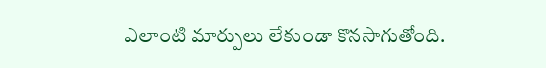ఎలాంటి మార్పులు లేకుండా కొనసాగుతోంది.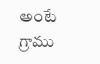అంటే గ్రాము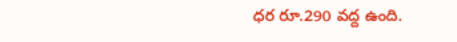ధర రూ.290 వద్ద ఉంది.